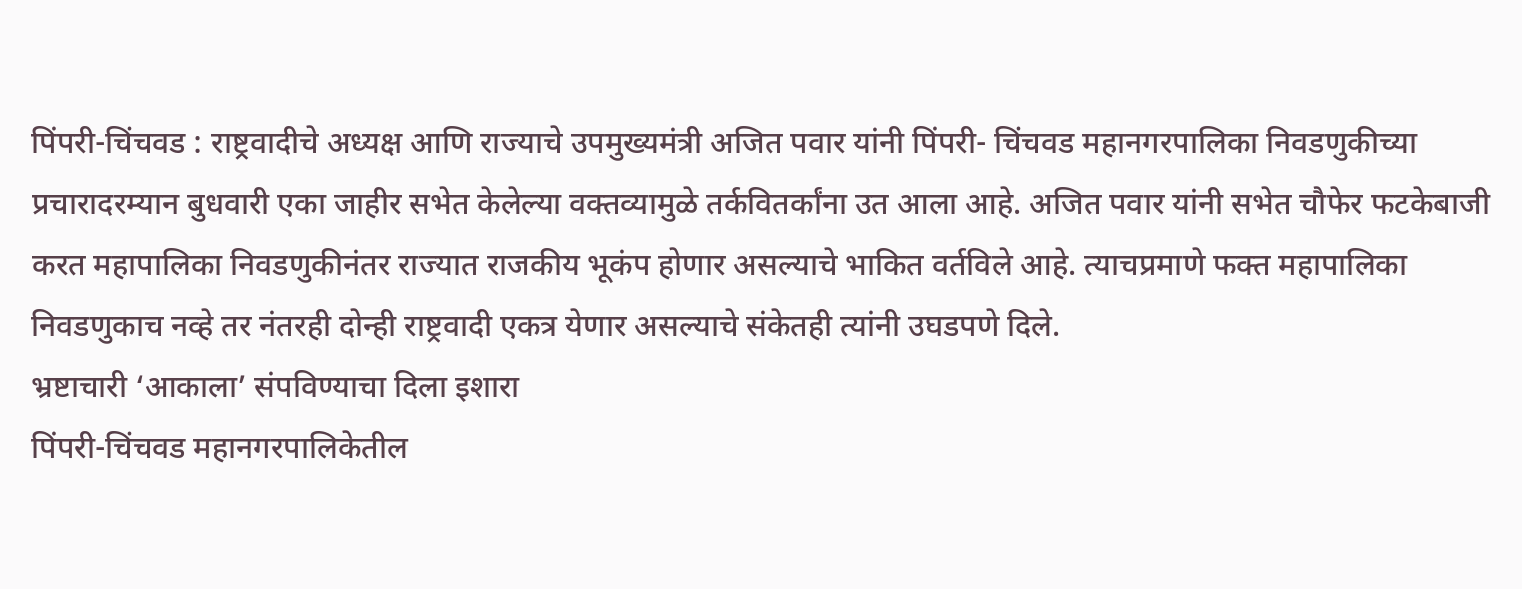पिंपरी-चिंचवड : राष्ट्रवादीचे अध्यक्ष आणि राज्याचे उपमुख्यमंत्री अजित पवार यांनी पिंपरी- चिंचवड महानगरपालिका निवडणुकीच्या प्रचारादरम्यान बुधवारी एका जाहीर सभेत केलेल्या वक्तव्यामुळे तर्कवितर्कांना उत आला आहे. अजित पवार यांनी सभेत चौफेर फटकेबाजी करत महापालिका निवडणुकीनंतर राज्यात राजकीय भूकंप होणार असल्याचे भाकित वर्तविले आहे. त्याचप्रमाणे फक्त महापालिका निवडणुकाच नव्हे तर नंतरही दोन्ही राष्ट्रवादी एकत्र येणार असल्याचे संकेतही त्यांनी उघडपणे दिले.
भ्रष्टाचारी ‘आकाला’ संपविण्याचा दिला इशारा
पिंपरी-चिंचवड महानगरपालिकेतील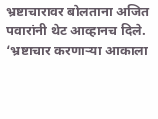भ्रष्टाचारावर बोलताना अजित पवारांनी थेट आव्हानच दिले. ‘भ्रष्टाचार करणाऱ्या आकाला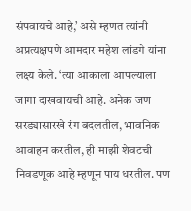संपवायचे आहे,’ असे म्हणत त्यांनी अप्रत्यक्षपणे आमदार महेश लांडगे यांना लक्ष्य केले. ‘त्या आकाला आपल्याला जागा दाखवायची आहे. अनेक जण सरड्यासारखे रंग बदलतील, भावनिक आवाहन करतील, ही माझी शेवटची निवडणूक आहे म्हणून पाय धरतील. पण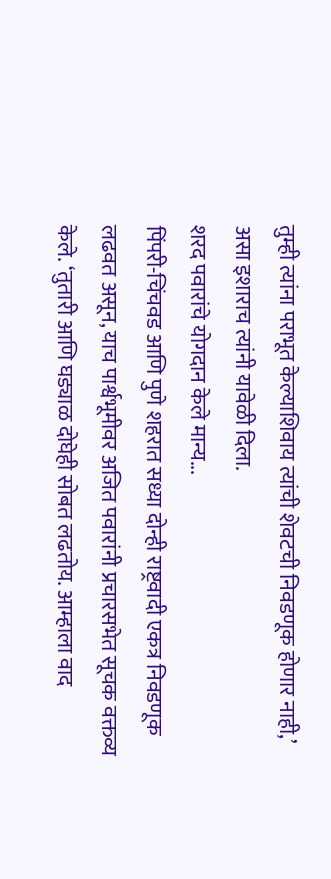तुम्ही त्यांना पराभूत केल्याशिवाय त्यांची शेवटची निवडणूक होणार नाही,’ असा इशाराच त्यांनी यावेळी दिला.
शरद पवारांचे योगदान केले मान्य...
पिंपरी-चिंचवड आणि पुणे शहरात सध्या दोन्ही राष्ट्रवादी एकत्र निवडणूक लढवत असून, याच पार्श्वभूमीवर अजित पवारांनी प्रचारसभेत सूचक वक्तव्य केले. ‘तुतारी आणि घड्याळ दोघेही सोबत लढतोय. आम्हाला वाद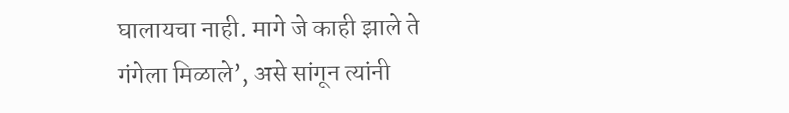घालायचा नाही. मागे जे काही झाले ते गंगेला मिळाले’, असे सांगून त्यांनी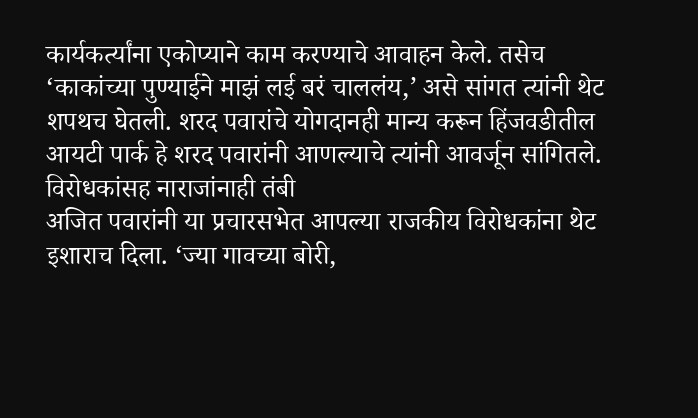कार्यकर्त्यांना एकोप्याने काम करण्याचे आवाहन केले. तसेच ‘काकांच्या पुण्याईने माझं लई बरं चाललंय,’ असे सांगत त्यांनी थेट शपथच घेतली. शरद पवारांचे योगदानही मान्य करून हिंजवडीतील आयटी पार्क हे शरद पवारांनी आणल्याचे त्यांनी आवर्जून सांगितले.
विरोधकांसह नाराजांनाही तंबी
अजित पवारांनी या प्रचारसभेत आपल्या राजकीय विरोधकांना थेट इशाराच दिला. ‘ज्या गावच्या बोरी,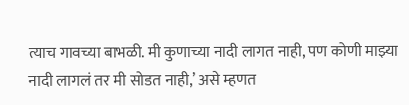त्याच गावच्या बाभळी. मी कुणाच्या नादी लागत नाही, पण कोणी माझ्या नादी लागलं तर मी सोडत नाही,’ असे म्हणत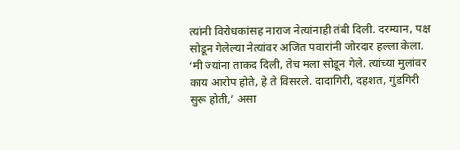त्यांनी विरोधकांसह नाराज नेत्यांनाही तंबी दिली. दरम्यान, पक्ष सोडून गेलेल्या नेत्यांवर अजित पवारांनी जोरदार हल्ला केला. ‘मी ज्यांना ताकद दिली, तेच मला सोडून गेले. त्यांच्या मुलांवर काय आरोप होते, हे ते विसरले. दादागिरी, दहशत, गुंडगिरी सुरू होती,’ असा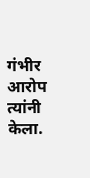गंभीर आरोप त्यांनी केला.